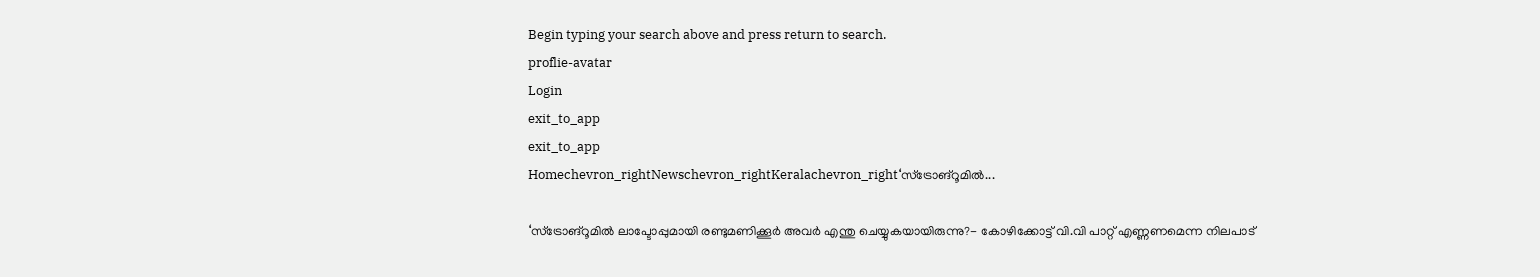Begin typing your search above and press return to search.
proflie-avatar
Login
exit_to_app
exit_to_app
Homechevron_rightNewschevron_rightKeralachevron_right‘സ്ട്രോങ്റൂമിൽ...

‘സ്ട്രോങ്റൂമിൽ ലാപ്ടോപ്പുമായി രണ്ടുമണിക്കൂർ അവർ എന്തു ചെയ്യുകയായിരുന്നു?- കോഴിക്കോട്ട് വി.വി പാറ്റ് എണ്ണണമെന്ന നിലപാട്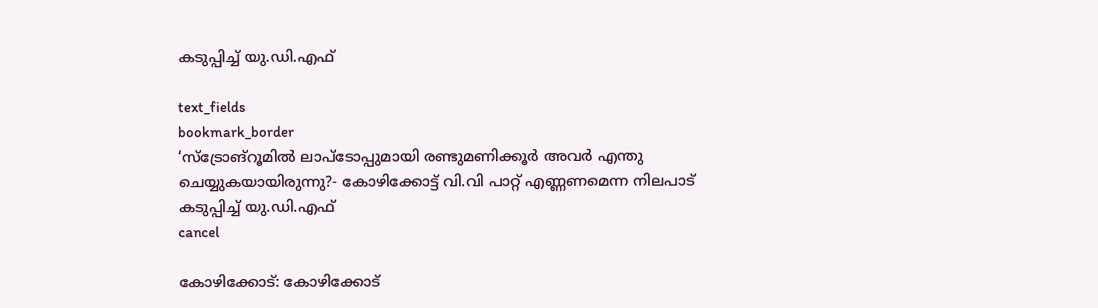കടുപ്പിച്ച് യു.ഡി.എഫ്

text_fields
bookmark_border
‘സ്ട്രോങ്റൂമിൽ ലാപ്ടോപ്പുമായി രണ്ടുമണിക്കൂർ അവർ എന്തു ചെയ്യുകയായിരുന്നു?- കോഴിക്കോട്ട് വി.വി പാറ്റ് എണ്ണണമെന്ന നിലപാട് കടുപ്പിച്ച് യു.ഡി.എഫ്
cancel

കോഴിക്കോട്: കോഴിക്കോട്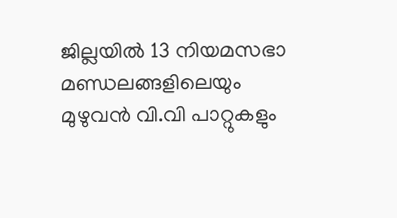ജില്ലയിൽ 13 നിയമസഭാ മണ്ഡലങ്ങളിലെയും മുഴുവൻ വി.വി പാറ്റുകളും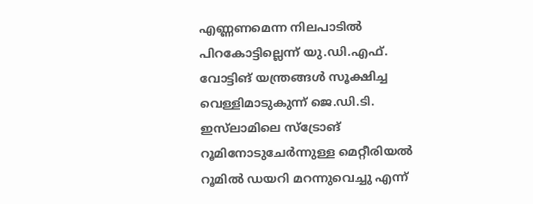എണ്ണണമെന്ന നിലപാടിൽ പിറകോട്ടില്ലെന്ന് യു.ഡി.എഫ്. വോട്ടിങ് യന്ത്രങ്ങൾ സൂക്ഷിച്ച വെള്ളിമാടുകുന്ന് ജെ.ഡി.ടി. ഇസ്‌ലാമിലെ സ്‌ട്രോങ് റൂമിനോടുചേർന്നുള്ള മെറ്റീരിയൽ റൂമിൽ ഡയറി മറന്നുവെച്ചു എന്ന്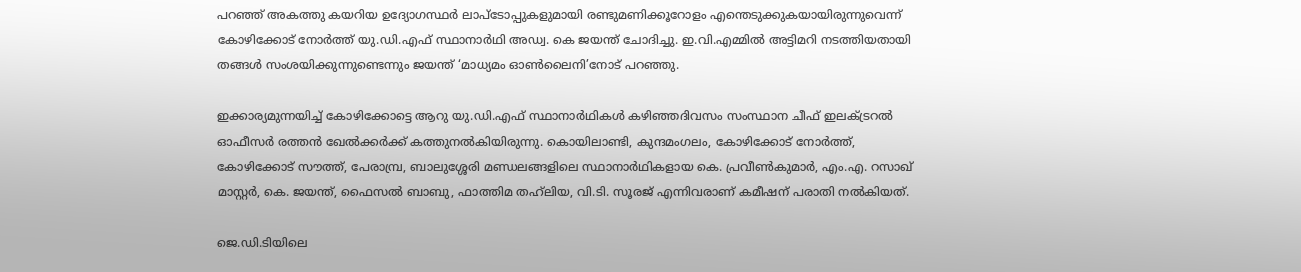പറഞ്ഞ് അകത്തു കയറിയ ഉദ്യോഗസ്ഥർ ലാപ്ടോപ്പുകളുമായി രണ്ടുമണിക്കൂറോളം എന്തെടുക്കുകയായിരുന്നുവെന്ന് കോഴിക്കോട് നോർത്ത് യു.ഡി.എഫ് സ്ഥാനാർഥി അഡ്വ. കെ ജയന്ത് ചോദിച്ചു. ഇ.വി.എമ്മിൽ അട്ടിമറി നടത്തിയതായി തങ്ങൾ സംശയിക്കുന്നുണ്ടെന്നും ജയന്ത് ‘മാധ്യമം ഓൺലൈനി’നോട് പറഞ്ഞു.

ഇക്കാര്യമുന്നയിച്ച് കോഴിക്കോട്ടെ ആറു യു.ഡി.എഫ് സ്ഥാനാർഥികൾ കഴിഞ്ഞദിവസം സംസ്ഥാന ചീഫ് ഇലക്‌ട്രറൽ ഓഫീസർ രത്തൻ ഖേൽക്കർക്ക് കത്തുനൽകിയിരുന്നു. കൊയിലാണ്ടി, കുന്ദമംഗലം, കോഴിക്കോട് നോർത്ത്, കോഴിക്കോട് സൗത്ത്, പേരാമ്പ്ര, ബാലുശ്ശേരി മണ്ഡലങ്ങളിലെ സ്ഥാനാർഥികളായ കെ. പ്രവീ‍ൺകുമാർ, എം.എ. റസാഖ് മാസ്റ്റർ, കെ. ജയന്ത്, ഫൈസൽ ബാബു, ഫാത്തിമ തഹ്‍ലിയ, വി.ടി. സൂരജ് എന്നിവരാണ് കമീഷന് പരാതി നൽകിയത്.

ജെ.ഡി.ടിയിലെ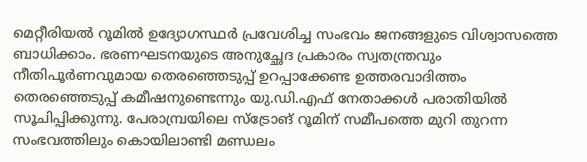മെറ്റീരിയല്‍ റൂമില്‍ ഉദ്യോഗസ്ഥര്‍ പ്രവേശിച്ച സംഭവം ജനങ്ങളുടെ വിശ്വാസത്തെ ബാധിക്കാം. ഭരണഘടനയുടെ അനുച്ഛേദ പ്രകാരം സ്വതന്ത്രവും നീതിപൂര്‍ണവുമായ തെരഞ്ഞെടുപ്പ് ഉറപ്പാക്കേണ്ട ഉത്തരവാദിത്തം തെരഞ്ഞെടുപ്പ് കമീഷനുണ്ടെന്നും യു.ഡി.എഫ് നേതാക്കള്‍ പരാതിയില്‍ സൂചിപ്പിക്കുന്നു. പേരാമ്പ്രയിലെ സ്‌ട്രോങ് റൂമിന് സമീപത്തെ മുറി തുറന്ന സംഭവത്തിലും കൊയിലാണ്ടി മണ്ഡലം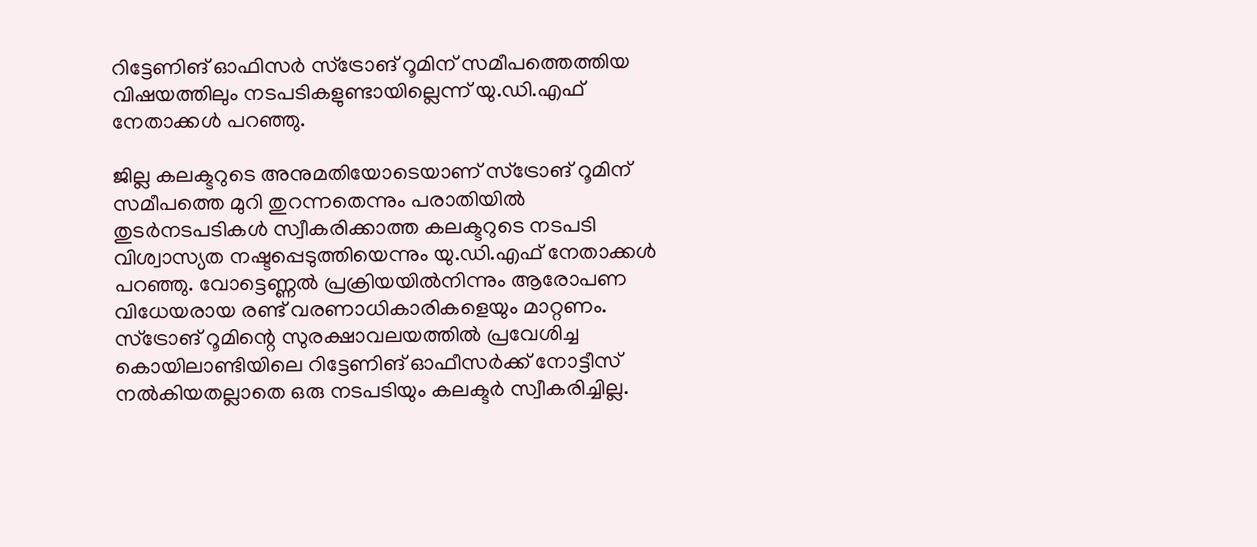റിട്ടേണിങ് ഓഫിസര്‍ സ്‌ട്രോങ് റൂമിന് സമീപത്തെത്തിയ വിഷയത്തിലും നടപടികളുണ്ടായില്ലെന്ന് യു.ഡി.എഫ് നേതാക്കള്‍ പറഞ്ഞു.

ജില്ല കലക്ടറുടെ അനുമതിയോടെയാണ് സ്‌ട്രോങ് റൂമിന് സമീപത്തെ മുറി തുറന്നതെന്നും പരാതിയില്‍ തുടര്‍നടപടികള്‍ സ്വീകരിക്കാത്ത കലക്ടറുടെ നടപടി വിശ്വാസ്യത നഷ്ടപ്പെടുത്തിയെന്നും യു.ഡി.എഫ് നേതാക്കള്‍ പറഞ്ഞു. വോട്ടെണ്ണല്‍ പ്രക്രിയയില്‍നിന്നും ആരോപണ വിധേയരായ രണ്ട് വരണാധികാരികളെയും മാറ്റണം. സ്ട്രോങ് റൂമിന്റെ സുരക്ഷാവലയത്തിൽ പ്രവേശിച്ച കൊയിലാണ്ടിയിലെ റിട്ടേണിങ് ഓഫീസർക്ക് നോട്ടീസ് നൽകിയതല്ലാതെ ഒരു നടപടിയും കലക്ടർ സ്വീകരിച്ചില്ല.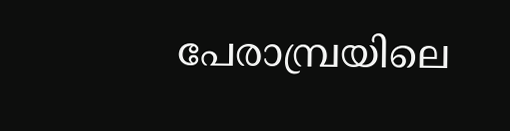പേരാമ്പ്രയിലെ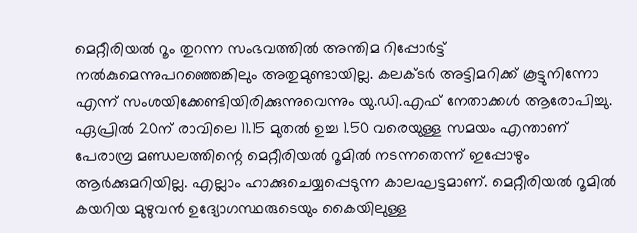മെറ്റീരിയൽ റൂം തുറന്ന സംഭവത്തിൽ അന്തിമ റിപ്പോർട്ട് നൽകുമെന്നുപറഞ്ഞെങ്കിലും അതുമുണ്ടായില്ല. കലക്ടർ അട്ടിമറിക്ക്‌ കൂട്ടുനിന്നോ എന്ന് സംശയിക്കേണ്ടിയിരിക്കുന്നുവെന്നും യു.ഡി.എഫ് നേതാക്കൾ ആരോപിച്ചു. ഏപ്രിൽ 20ന് രാവിലെ 11.15 മുതൽ ഉച്ച 1.50 വരെയുള്ള സമയം എന്താണ് പേരാമ്പ്ര മണ്ഡലത്തിന്റെ മെറ്റീരിയൽ റൂമിൽ നടന്നതെന്ന് ഇപ്പോഴും ആർക്കുമറിയില്ല. എല്ലാം ഹാക്കുചെയ്യപ്പെടുന്ന കാലഘട്ടമാണ്. മെറ്റീരിയൽ റൂമിൽ കയറിയ മുഴുവൻ ഉദ്യോഗസ്ഥരുടെയും കൈയിലുള്ള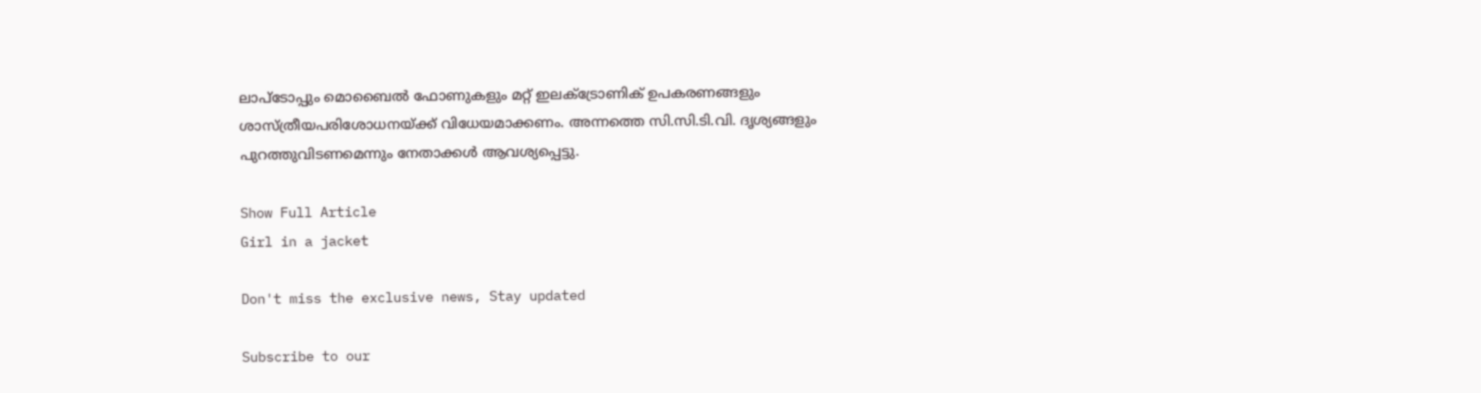ലാപ്‌ടോപ്പും മൊബൈൽ ഫോണുകളും മറ്റ് ഇലക്‌ട്രോണിക് ഉപകരണങ്ങളും ശാസ്ത്രീയപരിശോധനയ്ക്ക് വിധേയമാക്കണം. അന്നത്തെ സി.സി.ടി.വി. ദൃശ്യങ്ങളും പുറത്തുവിടണമെന്നും നേതാക്കൾ ആവശ്യപ്പെട്ടു.

Show Full Article
Girl in a jacket

Don't miss the exclusive news, Stay updated

Subscribe to our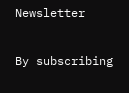Newsletter

By subscribing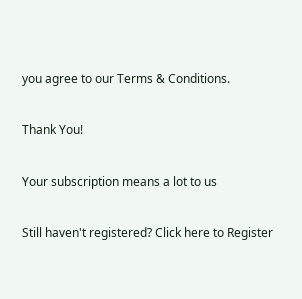you agree to our Terms & Conditions.

Thank You!

Your subscription means a lot to us

Still haven't registered? Click here to Register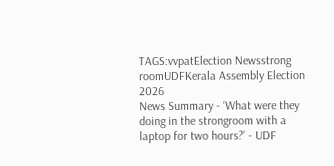TAGS:vvpatElection Newsstrong roomUDFKerala Assembly Election 2026
News Summary - ‘What were they doing in the strongroom with a laptop for two hours?’ - UDF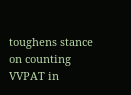toughens stance on counting VVPAT in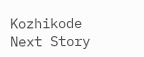Kozhikode
Next Story